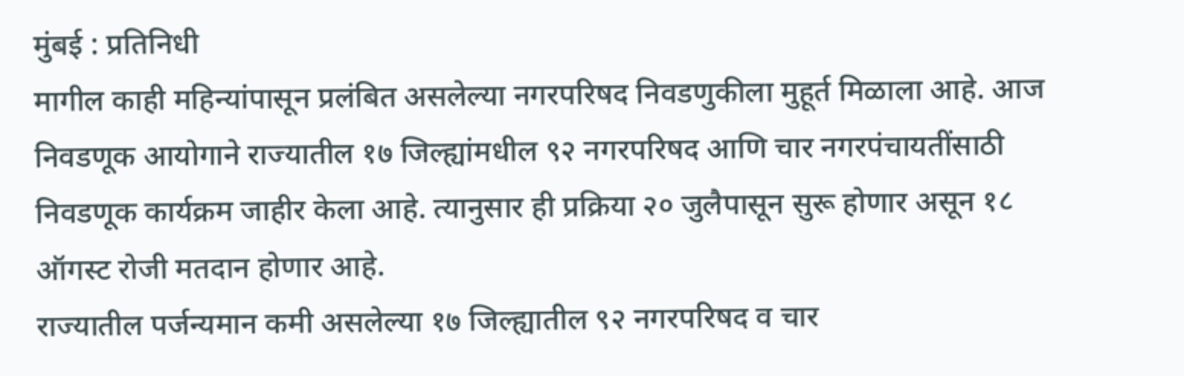मुंबई : प्रतिनिधी
मागील काही महिन्यांपासून प्रलंबित असलेल्या नगरपरिषद निवडणुकीला मुहूर्त मिळाला आहे. आज निवडणूक आयोगाने राज्यातील १७ जिल्ह्यांमधील ९२ नगरपरिषद आणि चार नगरपंचायतींसाठी निवडणूक कार्यक्रम जाहीर केला आहे. त्यानुसार ही प्रक्रिया २० जुलैपासून सुरू होणार असून १८ ऑगस्ट रोजी मतदान होणार आहे.
राज्यातील पर्जन्यमान कमी असलेल्या १७ जिल्ह्यातील ९२ नगरपरिषद व चार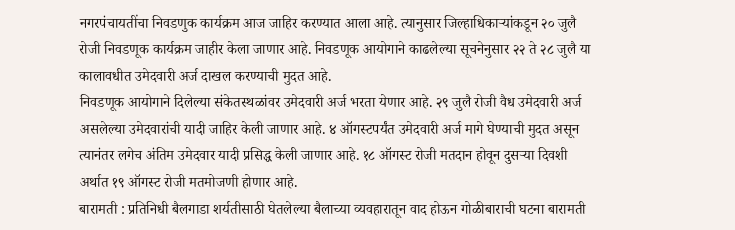नगरपंचायतींचा निवडणुक कार्यक्रम आज जाहिर करण्यात आला आहे. त्यानुसार जिल्हाधिकाऱ्यांकडून २० जुलै रोजी निवडणूक कार्यक्रम जाहीर केला जाणार आहे. निवडणूक आयोगाने काढलेल्या सूचनेनुसार २२ ते २८ जुलै या कालावधीत उमेदवारी अर्ज दाखल करण्याची मुदत आहे.
निवडणूक आयोगाने दिलेल्या संकेतस्थळांवर उमेदवारी अर्ज भरता येणार आहे. २९ जुलै रोजी वैध उमेदवारी अर्ज असलेल्या उमेदवारांची यादी जाहिर केली जाणार आहे. ४ ऑगस्टपर्यंत उमेदवारी अर्ज मागे घेण्याची मुदत असून त्यानंतर लगेच अंतिम उमेदवार यादी प्रसिद्ध केली जाणार आहे. १८ ऑगस्ट रोजी मतदान होवून दुसऱ्या दिवशी अर्थात १९ ऑगस्ट रोजी मतमोजणी होणार आहे.
बारामती : प्रतिनिधी बैलगाडा शर्यतीसाठी घेतलेल्या बैलाच्या व्यवहारातून वाद होऊन गोळीबाराची घटना बारामती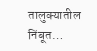तालुक्यातील निंबूत…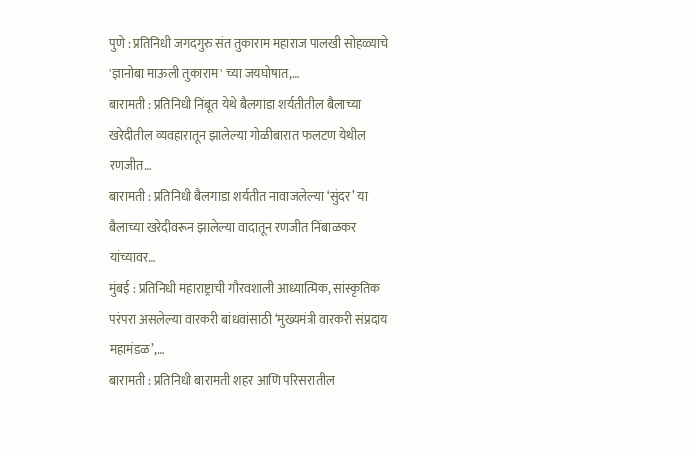पुणे : प्रतिनिधी जगदगुरु संत तुकाराम महाराज पालखी सोहळ्याचे 'ज्ञानोबा माऊली तुकाराम' च्या जयघोषात,…
बारामती : प्रतिनिधी निंबूत येथे बैलगाडा शर्यतीतील बैलाच्या खरेदीतील व्यवहारातून झालेल्या गोळीबारात फलटण येथील रणजीत…
बारामती : प्रतिनिधी बैलगाडा शर्यतीत नावाजलेल्या ‘सुंदर’ या बैलाच्या खरेदीवरून झालेल्या वादातून रणजीत निंबाळकर यांच्यावर…
मुंबई : प्रतिनिधी महाराष्ट्राची गौरवशाली आध्यात्मिक, सांस्कृतिक परंपरा असलेल्या वारकरी बांधवांसाठी ‘मुख्यमंत्री वारकरी संप्रदाय महामंडळ’,…
बारामती : प्रतिनिधी बारामती शहर आणि परिसरातील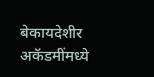बेकायदेशीर अकॅडमींमध्ये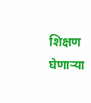शिक्षण घेणाऱ्या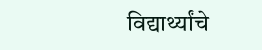विद्यार्थ्यांचे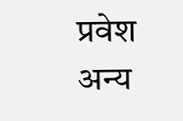प्रवेश अन्य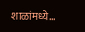शाळांमध्ये…